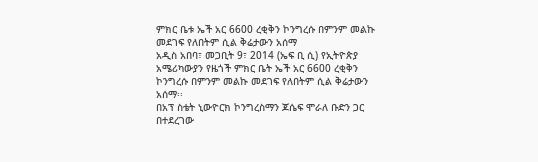ምክር ቤቱ ኤች አር 6600 ረቂቅን ኮንግረሱ በምንም መልኩ መደገፍ የለበትም ሲል ቅሬታውን አሰማ
አዲስ አበባ፣ መጋቢት 9፣ 2014 (ኤፍ ቢ ሲ) የኢትዮጵያ አሜሪካውያን የዜጎች ምክር ቤት ኤች አር 6600 ረቂቅን ኮንግረሱ በምንም መልኩ መደገፍ የለበትም ሲል ቅሬታውን አሰማ፡፡
በአፕ ስቴት ኒውዮርክ ኮንግረስማን ጆሴፍ ሞራለ ቡድን ጋር በተደረገው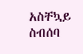አስቸኳይ ስብሰባ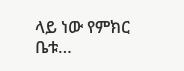ላይ ነው የምክር ቤቱ…